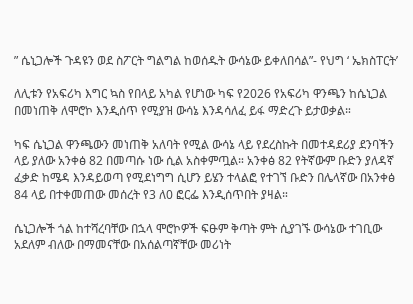” ሴኒጋሎች ጉዳዩን ወደ ስፖርት ግልግል ከወሰዱት ውሳኔው ይቀለበሳል”- የህግ ‘ ኤክስፐርት’

ለሊቱን የአፍሪካ እግር ኳስ የበላይ አካል የሆነው ካፍ የ2026 የአፍሪካ ዋንጫን ከሴኒጋል በመነጠቅ ለሞሮኮ እንዲሰጥ የሚያዝ ውሳኔ እንዳሳለፈ ይፋ ማድረጉ ይታወቃል።

ካፍ ሴኒጋል ዋንጫውን መነጠቅ አለባት የሚል ውሳኔ ላይ የደረስኩት በመተዳደሪያ ደንባችን ላይ ያለው አንቀፅ 82 በመጣሱ ነው ሲል አስቀምጧል። አንቀፅ 82 የትኛውም ቡድን ያለዳኛ ፈቃድ ከሜዳ እንዳይወጣ የሚደነግግ ሲሆን ይሄን ተላልፎ የተገኘ ቡድን በሌላኛው በአንቀፅ 84 ላይ በተቀመጠው መሰረት የ3 ለ0 ፎርፌ እንዲሰጥበት ያዛል።

ሴኒጋሎች ጎል ከተሻረባቸው በኋላ ሞሮኮዎች ፍፁም ቅጣት ምት ሲያገኙ ውሳኔው ተገቢው አደለም ብለው በማመናቸው በአሰልጣኛቸው መሪነት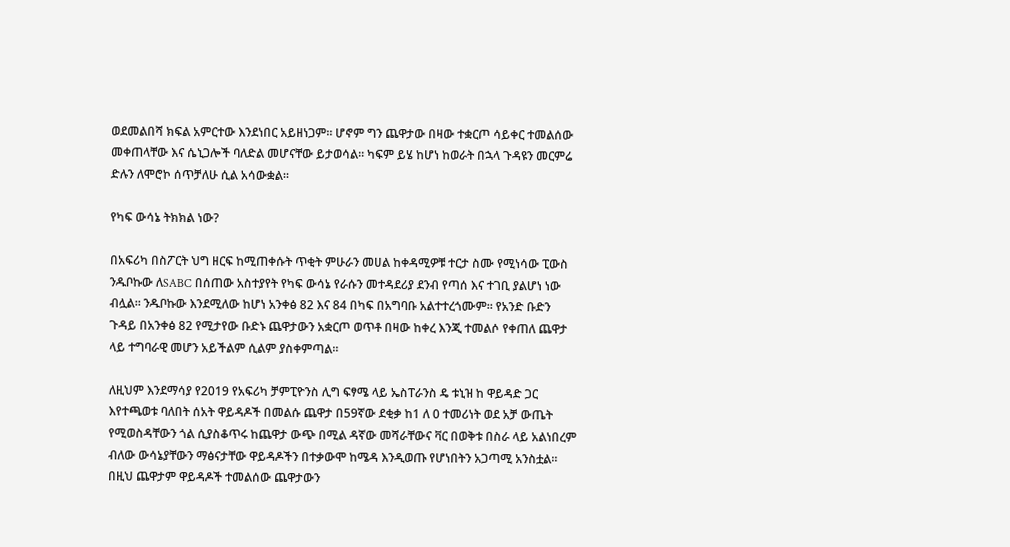ወደመልበሻ ክፍል አምርተው እንደነበር አይዘነጋም። ሆኖም ግን ጨዋታው በዛው ተቋርጦ ሳይቀር ተመልሰው መቀጠላቸው እና ሴኒጋሎች ባለድል መሆናቸው ይታወሳል። ካፍም ይሄ ከሆነ ከወራት በኋላ ጉዳዩን መርምሬ ድሉን ለሞሮኮ ሰጥቻለሁ ሲል አሳውቋል።

የካፍ ውሳኔ ትክክል ነው?

በአፍሪካ በስፖርት ህግ ዘርፍ ከሚጠቀሱት ጥቂት ምሁራን መሀል ከቀዳሚዎቹ ተርታ ስሙ የሚነሳው ፒውስ ንዱቦኩው ለSABC በሰጠው አስተያየት የካፍ ውሳኔ የራሱን መተዳደሪያ ደንብ የጣሰ እና ተገቢ ያልሆነ ነው ብሏል። ንዱቦኩው እንደሚለው ከሆነ አንቀፅ 82 እና 84 በካፍ በአግባቡ አልተተረጎሙም። የአንድ ቡድን ጉዳይ በአንቀፅ 82 የሚታየው ቡድኑ ጨዋታውን አቋርጦ ወጥቶ በዛው ከቀረ እንጂ ተመልሶ የቀጠለ ጨዋታ ላይ ተግባራዊ መሆን አይችልም ሲልም ያስቀምጣል።

ለዚህም እንደማሳያ የ2019 የአፍሪካ ቻምፒዮንስ ሊግ ፍፃሜ ላይ ኤስፐራንስ ዴ ቱኒዝ ከ ዋይዳድ ጋር እየተጫወቱ ባለበት ሰአት ዋይዳዶች በመልሱ ጨዋታ በ59ኛው ደቂቃ ከ1 ለ 0 ተመሪነት ወደ አቻ ውጤት የሚወስዳቸውን ጎል ሲያስቆጥሩ ከጨዋታ ውጭ በሚል ዳኛው መሻራቸውና ቫር በወቅቱ በስራ ላይ አልነበረም ብለው ውሳኔያቸውን ማፅናታቸው ዋይዳዶችን በተቃውሞ ከሜዳ እንዲወጡ የሆነበትን አጋጣሚ አንስቷል። በዚህ ጨዋታም ዋይዳዶች ተመልሰው ጨዋታውን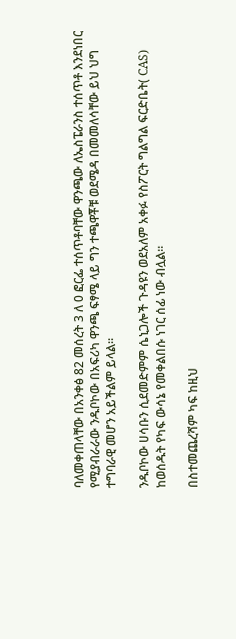ባለመቀጠላቸው በአንቀፅ 82 መሰረት 3 ለ 0 ፎርፌ ተሰጥቶባቸው ዋንጫው ለኤስፔራንስ ተሰጥቶ እንደነበር የሚያብራራው ንዱቦኮው በአፍሪካ ዋንጫ ፍፃሜ ላይ ግን ተጫዋቾቹ ወደሜዳ በመመለሳቸው ይህ ህግ ተግባራዊ መሆን አይችልም ይላል።

ንዱቦኮው ሀሳቡን ሲደመድምም ሴኒጋሎች ጉዳዩን ወደአለም አቀፉ የስፖርት ግልግል ፍርድቤት( CAS) ከወሰዱት የካፍ ውሳኔ የመቀልበሱ ነገር ሰፊ ነው ብሏል።

በስተመጨረሻም ካፍ ከዚህ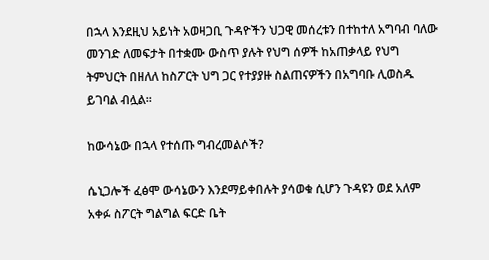በኋላ እንደዚህ አይነት አወዛጋቢ ጉዳዮችን ህጋዊ መሰረቱን በተከተለ አግባብ ባለው መንገድ ለመፍታት በተቋሙ ውስጥ ያሉት የህግ ሰዎች ከአጠቃላይ የህግ ትምህርት በዘለለ ከስፖርት ህግ ጋር የተያያዙ ስልጠናዎችን በአግባቡ ሊወስዱ ይገባል ብሏል።

ከውሳኔው በኋላ የተሰጡ ግብረመልሶች?

ሴኒጋሎች ፈፅሞ ውሳኔውን እንደማይቀበሉት ያሳወቁ ሲሆን ጉዳዩን ወደ አለም አቀፉ ስፖርት ግልግል ፍርድ ቤት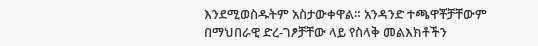እንደሚወስዱትም አስታውቀዋል። አንዳንድ ተጫዋቾቻቸውም በማህበራዊ ድረ-ገፆቻቸው ላይ የስላቅ መልእክቶችን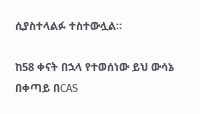ሲያስተላልፉ ተስተውሏል።

ከ58 ቀናት በኋላ የተወሰነው ይህ ውሳኔ በቀጣይ በCAS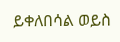ይቀለበሳል ወይስ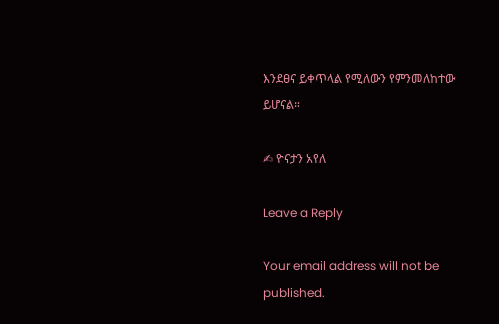እንደፀና ይቀጥላል የሚለውን የምንመለከተው ይሆናል።

✍ ዮናታን አየለ

Leave a Reply

Your email address will not be published.